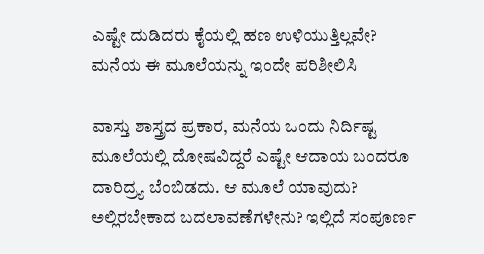ಎಷ್ಟೇ ದುಡಿದರು ಕೈಯಲ್ಲಿ ಹಣ ಉಳಿಯುತ್ತಿಲ್ಲವೇ? ಮನೆಯ ಈ ಮೂಲೆಯನ್ನು ಇಂದೇ ಪರಿಶೀಲಿಸಿ

ವಾಸ್ತು ಶಾಸ್ತ್ರದ ಪ್ರಕಾರ, ಮನೆಯ ಒಂದು ನಿರ್ದಿಷ್ಟ ಮೂಲೆಯಲ್ಲಿ ದೋಷವಿದ್ದರೆ ಎಷ್ಟೇ ಆದಾಯ ಬಂದರೂ ದಾರಿದ್ರ್ಯ ಬೆಂಬಿಡದು. ಆ ಮೂಲೆ ಯಾವುದು? ಅಲ್ಲಿರಬೇಕಾದ ಬದಲಾವಣೆಗಳೇನು? ಇಲ್ಲಿದೆ ಸಂಪೂರ್ಣ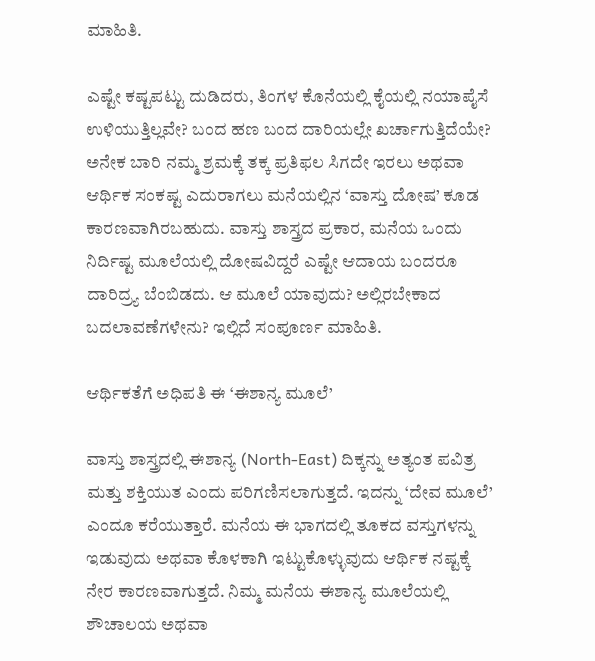ಮಾಹಿತಿ.

ಎಷ್ಟೇ ಕಷ್ಟಪಟ್ಟು ದುಡಿದರು, ತಿಂಗಳ ಕೊನೆಯಲ್ಲಿ ಕೈಯಲ್ಲಿ ನಯಾಪೈಸೆ ಉಳಿಯುತ್ತಿಲ್ಲವೇ? ಬಂದ ಹಣ ಬಂದ ದಾರಿಯಲ್ಲೇ ಖರ್ಚಾಗುತ್ತಿದೆಯೇ? ಅನೇಕ ಬಾರಿ ನಮ್ಮ ಶ್ರಮಕ್ಕೆ ತಕ್ಕ ಪ್ರತಿಫಲ ಸಿಗದೇ ಇರಲು ಅಥವಾ ಆರ್ಥಿಕ ಸಂಕಷ್ಟ ಎದುರಾಗಲು ಮನೆಯಲ್ಲಿನ ‘ವಾಸ್ತು ದೋಷ’ ಕೂಡ ಕಾರಣವಾಗಿರಬಹುದು. ವಾಸ್ತು ಶಾಸ್ತ್ರದ ಪ್ರಕಾರ, ಮನೆಯ ಒಂದು ನಿರ್ದಿಷ್ಟ ಮೂಲೆಯಲ್ಲಿ ದೋಷವಿದ್ದರೆ ಎಷ್ಟೇ ಆದಾಯ ಬಂದರೂ ದಾರಿದ್ರ್ಯ ಬೆಂಬಿಡದು. ಆ ಮೂಲೆ ಯಾವುದು? ಅಲ್ಲಿರಬೇಕಾದ ಬದಲಾವಣೆಗಳೇನು? ಇಲ್ಲಿದೆ ಸಂಪೂರ್ಣ ಮಾಹಿತಿ.

ಆರ್ಥಿಕತೆಗೆ ಅಧಿಪತಿ ಈ ‘ಈಶಾನ್ಯ ಮೂಲೆ’

ವಾಸ್ತು ಶಾಸ್ತ್ರದಲ್ಲಿ ಈಶಾನ್ಯ (North-East) ದಿಕ್ಕನ್ನು ಅತ್ಯಂತ ಪವಿತ್ರ ಮತ್ತು ಶಕ್ತಿಯುತ ಎಂದು ಪರಿಗಣಿಸಲಾಗುತ್ತದೆ. ಇದನ್ನು ‘ದೇವ ಮೂಲೆ’ ಎಂದೂ ಕರೆಯುತ್ತಾರೆ. ಮನೆಯ ಈ ಭಾಗದಲ್ಲಿ ತೂಕದ ವಸ್ತುಗಳನ್ನು ಇಡುವುದು ಅಥವಾ ಕೊಳಕಾಗಿ ಇಟ್ಟುಕೊಳ್ಳುವುದು ಆರ್ಥಿಕ ನಷ್ಟಕ್ಕೆ ನೇರ ಕಾರಣವಾಗುತ್ತದೆ. ನಿಮ್ಮ ಮನೆಯ ಈಶಾನ್ಯ ಮೂಲೆಯಲ್ಲಿ ಶೌಚಾಲಯ ಅಥವಾ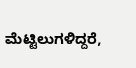ಮೆಟ್ಟಿಲುಗಳಿದ್ದರೆ,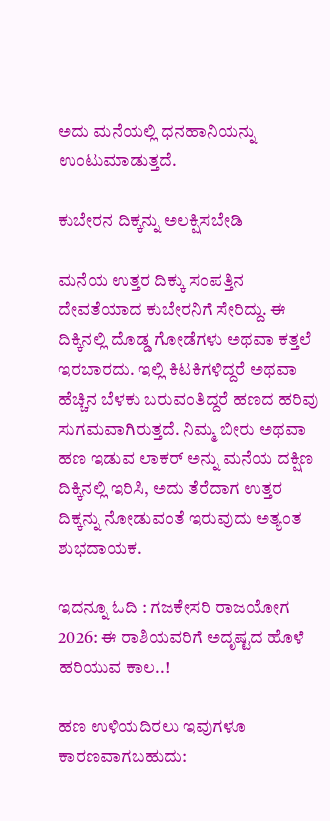ಅದು ಮನೆಯಲ್ಲಿ ಧನಹಾನಿಯನ್ನು ಉಂಟುಮಾಡುತ್ತದೆ.

ಕುಬೇರನ ದಿಕ್ಕನ್ನು ಅಲಕ್ಷಿಸಬೇಡಿ

ಮನೆಯ ಉತ್ತರ ದಿಕ್ಕು ಸಂಪತ್ತಿನ ದೇವತೆಯಾದ ಕುಬೇರನಿಗೆ ಸೇರಿದ್ದು. ಈ ದಿಕ್ಕಿನಲ್ಲಿ ದೊಡ್ಡ ಗೋಡೆಗಳು ಅಥವಾ ಕತ್ತಲೆ ಇರಬಾರದು. ಇಲ್ಲಿ ಕಿಟಕಿಗಳಿದ್ದರೆ ಅಥವಾ ಹೆಚ್ಚಿನ ಬೆಳಕು ಬರುವಂತಿದ್ದರೆ ಹಣದ ಹರಿವು ಸುಗಮವಾಗಿರುತ್ತದೆ. ನಿಮ್ಮ ಬೀರು ಅಥವಾ ಹಣ ಇಡುವ ಲಾಕರ್ ಅನ್ನು ಮನೆಯ ದಕ್ಷಿಣ ದಿಕ್ಕಿನಲ್ಲಿ ಇರಿಸಿ, ಅದು ತೆರೆದಾಗ ಉತ್ತರ ದಿಕ್ಕನ್ನು ನೋಡುವಂತೆ ಇರುವುದು ಅತ್ಯಂತ ಶುಭದಾಯಕ.

ಇದನ್ನೂ ಓದಿ : ಗಜಕೇಸರಿ ರಾಜಯೋಗ 2026: ಈ ರಾಶಿಯವರಿಗೆ ಅದೃಷ್ಟದ ಹೊಳೆ ಹರಿಯುವ ಕಾಲ..!

ಹಣ ಉಳಿಯದಿರಲು ಇವುಗಳೂ ಕಾರಣವಾಗಬಹುದು: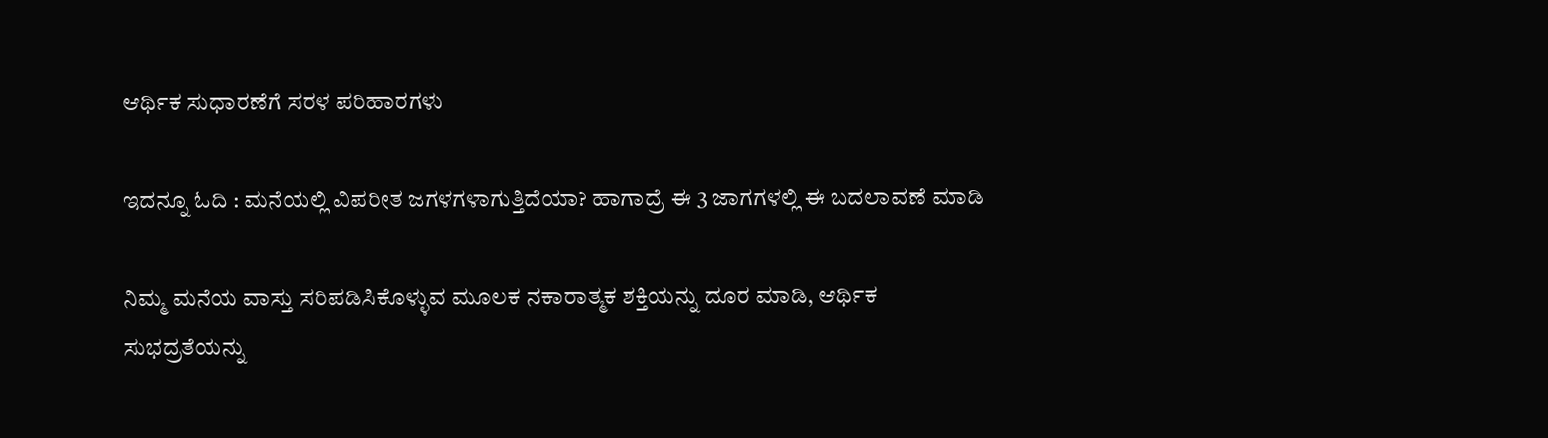ಆರ್ಥಿಕ ಸುಧಾರಣೆಗೆ ಸರಳ ಪರಿಹಾರಗಳು

ಇದನ್ನೂ ಓದಿ : ಮನೆಯಲ್ಲಿ ವಿಪರೀತ ಜಗಳಗಳಾಗುತ್ತಿದೆಯಾ? ಹಾಗಾದ್ರೆ ಈ 3 ಜಾಗಗಳಲ್ಲಿ ಈ ಬದಲಾವಣೆ ಮಾಡಿ

ನಿಮ್ಮ ಮನೆಯ ವಾಸ್ತು ಸರಿಪಡಿಸಿಕೊಳ್ಳುವ ಮೂಲಕ ನಕಾರಾತ್ಮಕ ಶಕ್ತಿಯನ್ನು ದೂರ ಮಾಡಿ, ಆರ್ಥಿಕ ಸುಭದ್ರತೆಯನ್ನು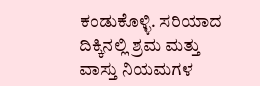ಕಂಡುಕೊಳ್ಳಿ. ಸರಿಯಾದ ದಿಕ್ಕಿನಲ್ಲಿ ಶ್ರಮ ಮತ್ತು ವಾಸ್ತು ನಿಯಮಗಳ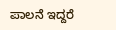ಪಾಲನೆ ಇದ್ದರೆ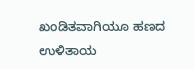ಖಂಡಿತವಾಗಿಯೂ ಹಣದ ಉಳಿತಾಯ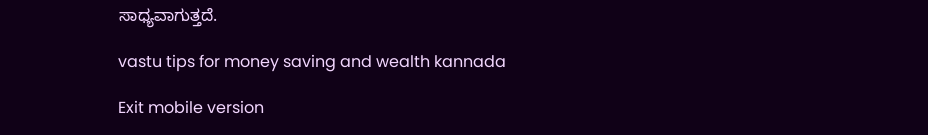ಸಾಧ್ಯವಾಗುತ್ತದೆ.

vastu tips for money saving and wealth kannada

Exit mobile version